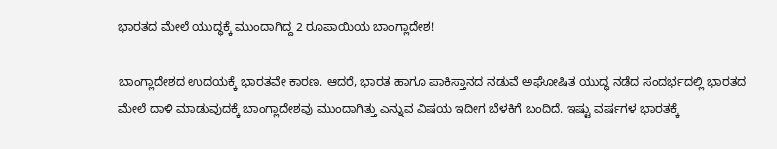ಭಾರತದ ಮೇಲೆ ಯುದ್ಧಕ್ಕೆ ಮುಂದಾಗಿದ್ದ 2 ರೂಪಾಯಿಯ ಬಾಂಗ್ಲಾದೇಶ!

ಬಾಂಗ್ಲಾದೇಶದ ಉದಯಕ್ಕೆ ಭಾರತವೇ ಕಾರಣ. ಆದರೆ, ಭಾರತ ಹಾಗೂ ಪಾಕಿಸ್ತಾನದ ನಡುವೆ ಅಘೋಷಿತ ಯುದ್ಧ ನಡೆದ ಸಂದರ್ಭದಲ್ಲಿ ಭಾರತದ ಮೇಲೆ ದಾಳಿ ಮಾಡುವುದಕ್ಕೆ ಬಾಂಗ್ಲಾದೇಶವು ಮುಂದಾಗಿತ್ತು ಎನ್ನುವ ವಿಷಯ ಇದೀಗ ಬೆಳಕಿಗೆ ಬಂದಿದೆ. ಇಷ್ಟು ವರ್ಷಗಳ ಭಾರತಕ್ಕೆ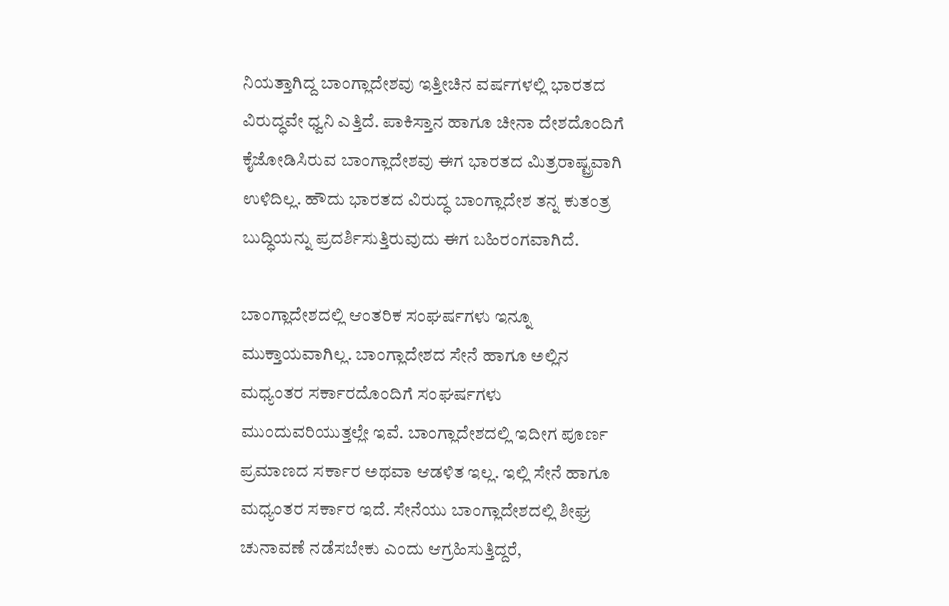ನಿಯತ್ತಾಗಿದ್ದ ಬಾಂಗ್ಲಾದೇಶವು ಇತ್ತೀಚಿನ ವರ್ಷಗಳಲ್ಲಿ ಭಾರತದ ವಿರುದ್ಧವೇ ಧ್ವನಿ ಎತ್ತಿದೆ. ಪಾಕಿಸ್ತಾನ ಹಾಗೂ ಚೀನಾ ದೇಶದೊಂದಿಗೆ ಕೈಜೋಡಿಸಿರುವ ಬಾಂಗ್ಲಾದೇಶವು ಈಗ ಭಾರತದ ಮಿತ್ರರಾಷ್ಟ್ರವಾಗಿ ಉಳಿದಿಲ್ಲ. ಹೌದು ಭಾರತದ ವಿರುದ್ಧ ಬಾಂಗ್ಲಾದೇಶ ತನ್ನ ಕುತಂತ್ರ ಬುದ್ಧಿಯನ್ನು ಪ್ರದರ್ಶಿಸುತ್ತಿರುವುದು ಈಗ ಬಹಿರಂಗವಾಗಿದೆ.

ಬಾಂಗ್ಲಾದೇಶದಲ್ಲಿ ಆಂತರಿಕ ಸಂಘರ್ಷಗಳು ಇನ್ನೂ ಮುಕ್ತಾಯವಾಗಿಲ್ಲ. ಬಾಂಗ್ಲಾದೇಶದ ಸೇನೆ ಹಾಗೂ ಅಲ್ಲಿನ ಮಧ್ಯಂತರ ಸರ್ಕಾರದೊಂದಿಗೆ ಸಂಘರ್ಷಗಳು ಮುಂದುವರಿಯುತ್ತಲ್ಲೇ ಇವೆ. ಬಾಂಗ್ಲಾದೇಶದಲ್ಲಿ ಇದೀಗ ಪೂರ್ಣ ಪ್ರಮಾಣದ ಸರ್ಕಾರ ಅಥವಾ ಆಡಳಿತ ಇಲ್ಲ. ಇಲ್ಲಿ ಸೇನೆ ಹಾಗೂ ಮಧ್ಯಂತರ ಸರ್ಕಾರ ಇದೆ. ಸೇನೆಯು ಬಾಂಗ್ಲಾದೇಶದಲ್ಲಿ ಶೀಘ್ರ ಚುನಾವಣೆ ನಡೆಸಬೇಕು ಎಂದು ಆಗ್ರಹಿಸುತ್ತಿದ್ದರೆ,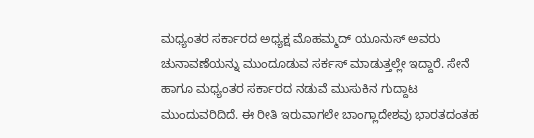ಮಧ್ಯಂತರ ಸರ್ಕಾರದ ಅಧ್ಯಕ್ಷ ಮೊಹಮ್ಮದ್ ಯೂನುಸ್ ಅವರು ಚುನಾವಣೆಯನ್ನು ಮುಂದೂಡುವ ಸರ್ಕಸ್ ಮಾಡುತ್ತಲ್ಲೇ ಇದ್ದಾರೆ. ಸೇನೆ ಹಾಗೂ ಮಧ್ಯಂತರ ಸರ್ಕಾರದ ನಡುವೆ ಮುಸುಕಿನ ಗುದ್ದಾಟ ಮುಂದುವರಿದಿದೆ. ಈ ರೀತಿ ಇರುವಾಗಲೇ ಬಾಂಗ್ಲಾದೇಶವು ಭಾರತದಂತಹ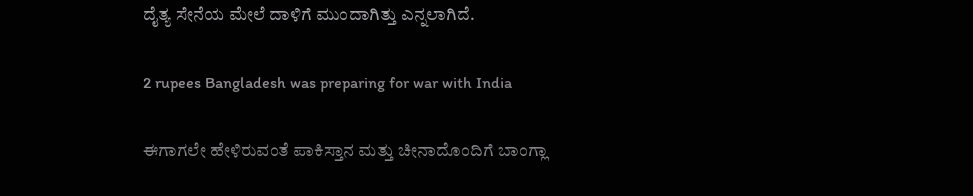ದೈತ್ಯ ಸೇನೆಯ ಮೇಲೆ ದಾಳಿಗೆ ಮುಂದಾಗಿತ್ತು ಎನ್ನಲಾಗಿದೆ.

2 rupees Bangladesh was preparing for war with India

ಈಗಾಗಲೇ ಹೇಳಿರುವಂತೆ ಪಾಕಿಸ್ತಾನ ಮತ್ತು ಚೀನಾದೊಂದಿಗೆ ಬಾಂಗ್ಲಾ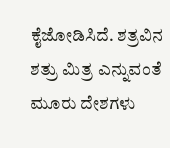ಕೈಜೋಡಿಸಿದೆ. ಶತ್ರವಿನ ಶತ್ರು ಮಿತ್ರ ಎನ್ನುವಂತೆ ಮೂರು ದೇಶಗಳು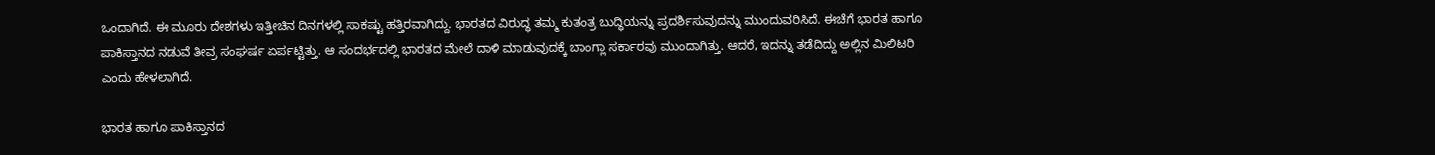ಒಂದಾಗಿದೆ. ಈ ಮೂರು ದೇಶಗಳು ಇತ್ತೀಚಿನ ದಿನಗಳಲ್ಲಿ ಸಾಕಷ್ಟು ಹತ್ತಿರವಾಗಿದ್ದು. ಭಾರತದ ವಿರುದ್ಧ ತಮ್ಮ ಕುತಂತ್ರ ಬುದ್ಧಿಯನ್ನು ಪ್ರದರ್ಶಿಸುವುದನ್ನು ಮುಂದುವರಿಸಿದೆ. ಈಚೆಗೆ ಭಾರತ ಹಾಗೂ ಪಾಕಿಸ್ತಾನದ ನಡುವೆ ತೀವ್ರ ಸಂಘರ್ಷ ಏರ್ಪಟ್ಟಿತ್ತು. ಆ ಸಂದರ್ಭದಲ್ಲಿ ಭಾರತದ ಮೇಲೆ ದಾಳಿ ಮಾಡುವುದಕ್ಕೆ ಬಾಂಗ್ಲಾ ಸರ್ಕಾರವು ಮುಂದಾಗಿತ್ತು. ಆದರೆ, ಇದನ್ನು ತಡೆದಿದ್ದು ಅಲ್ಲಿನ ಮಿಲಿಟರಿ ಎಂದು ಹೇಳಲಾಗಿದೆ.

ಭಾರತ ಹಾಗೂ ಪಾಕಿಸ್ತಾನದ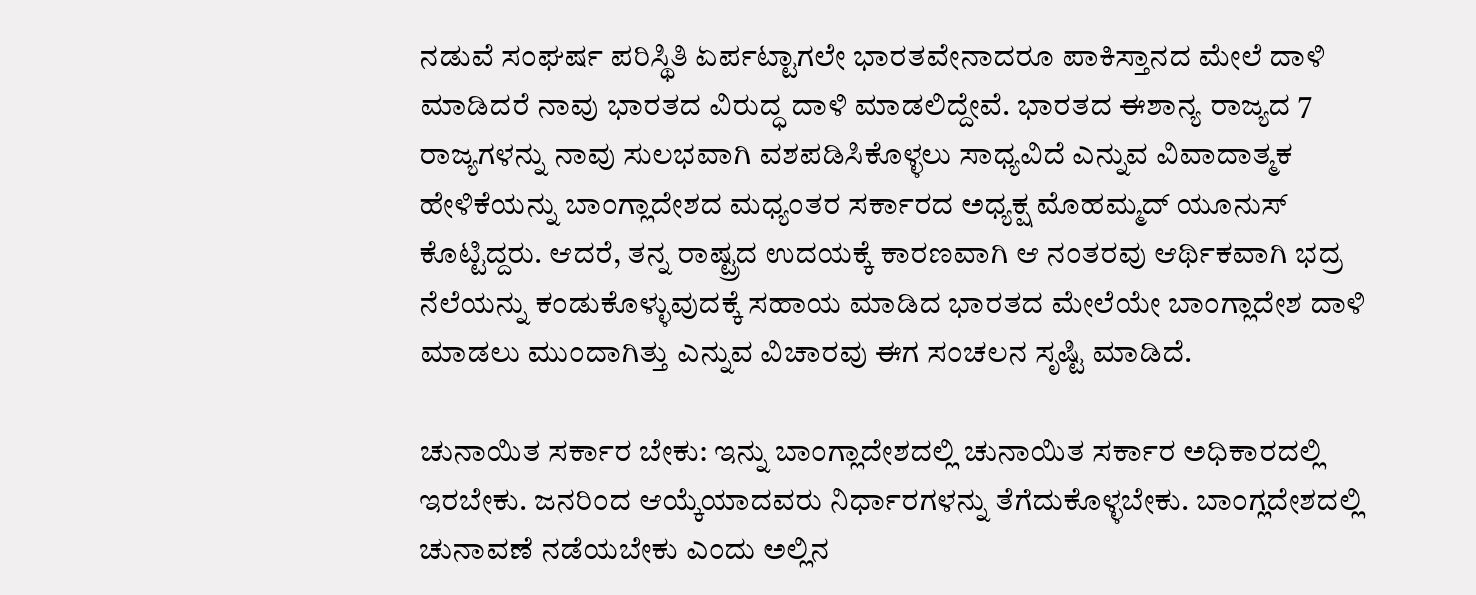ನಡುವೆ ಸಂಘರ್ಷ ಪರಿಸ್ಥಿತಿ ಏರ್ಪಟ್ಟಾಗಲೇ ಭಾರತವೇನಾದರೂ ಪಾಕಿಸ್ತಾನದ ಮೇಲೆ ದಾಳಿ ಮಾಡಿದರೆ ನಾವು ಭಾರತದ ವಿರುದ್ಧ ದಾಳಿ ಮಾಡಲಿದ್ದೇವೆ. ಭಾರತದ ಈಶಾನ್ಯ ರಾಜ್ಯದ 7 ರಾಜ್ಯಗಳನ್ನು ನಾವು ಸುಲಭವಾಗಿ ವಶಪಡಿಸಿಕೊಳ್ಳಲು ಸಾಧ್ಯವಿದೆ ಎನ್ನುವ ವಿವಾದಾತ್ಮಕ ಹೇಳಿಕೆಯನ್ನು ಬಾಂಗ್ಲಾದೇಶದ ಮಧ್ಯಂತರ ಸರ್ಕಾರದ ಅಧ್ಯಕ್ಷ ಮೊಹಮ್ಮದ್ ಯೂನುಸ್ ಕೊಟ್ಟಿದ್ದರು. ಆದರೆ, ತನ್ನ ರಾಷ್ಟ್ರದ ಉದಯಕ್ಕೆ ಕಾರಣವಾಗಿ ಆ ನಂತರವು ಆರ್ಥಿಕವಾಗಿ ಭದ್ರ ನೆಲೆಯನ್ನು ಕಂಡುಕೊಳ್ಳುವುದಕ್ಕೆ ಸಹಾಯ ಮಾಡಿದ ಭಾರತದ ಮೇಲೆಯೇ ಬಾಂಗ್ಲಾದೇಶ ದಾಳಿ ಮಾಡಲು ಮುಂದಾಗಿತ್ತು ಎನ್ನುವ ವಿಚಾರವು ಈಗ ಸಂಚಲನ ಸೃಷ್ಟಿ ಮಾಡಿದೆ.

ಚುನಾಯಿತ ಸರ್ಕಾರ ಬೇಕು: ಇನ್ನು ಬಾಂಗ್ಲಾದೇಶದಲ್ಲಿ ಚುನಾಯಿತ ಸರ್ಕಾರ ಅಧಿಕಾರದಲ್ಲಿ ಇರಬೇಕು. ಜನರಿಂದ ಆಯ್ಕೆಯಾದವರು ನಿರ್ಧಾರಗಳನ್ನು ತೆಗೆದುಕೊಳ್ಳಬೇಕು. ಬಾಂಗ್ಲದೇಶದಲ್ಲಿ ಚುನಾವಣೆ ನಡೆಯಬೇಕು ಎಂದು ಅಲ್ಲಿನ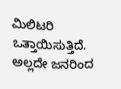ಮಿಲಿಟರಿ ಒತ್ತಾಯಿಸುತ್ತಿದೆ. ಅಲ್ಲದೇ ಜನರಿಂದ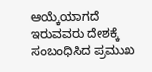ಆಯ್ಕೆಯಾಗದೆ ಇರುವವರು ದೇಶಕ್ಕೆ ಸಂಬಂಧಿಸಿದ ಪ್ರಮುಖ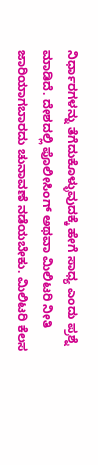ನಿರ್ಧಾರಗಳನ್ನು ತೆಗೆದುಕೊಳ್ಳುವುದಕ್ಕೆ ಹೇಗೆ ಸಾಧ್ಯ ಎಂದು ಪ್ರಶ್ನೆ ಮಾಡಿದೆ. ದೇಶದಲ್ಲಿ ಪೊಲೀಸಿಂಗ್ ಅಥವಾ ಮಿಲಿಟರಿ ನೀತಿ ಜಾರಿಯಾಗಬಾರದು ಚುನಾವಣೆ ನಡೆಯಬೇಕು. ಮಿಲಿಟರಿ ಕೆಲಸ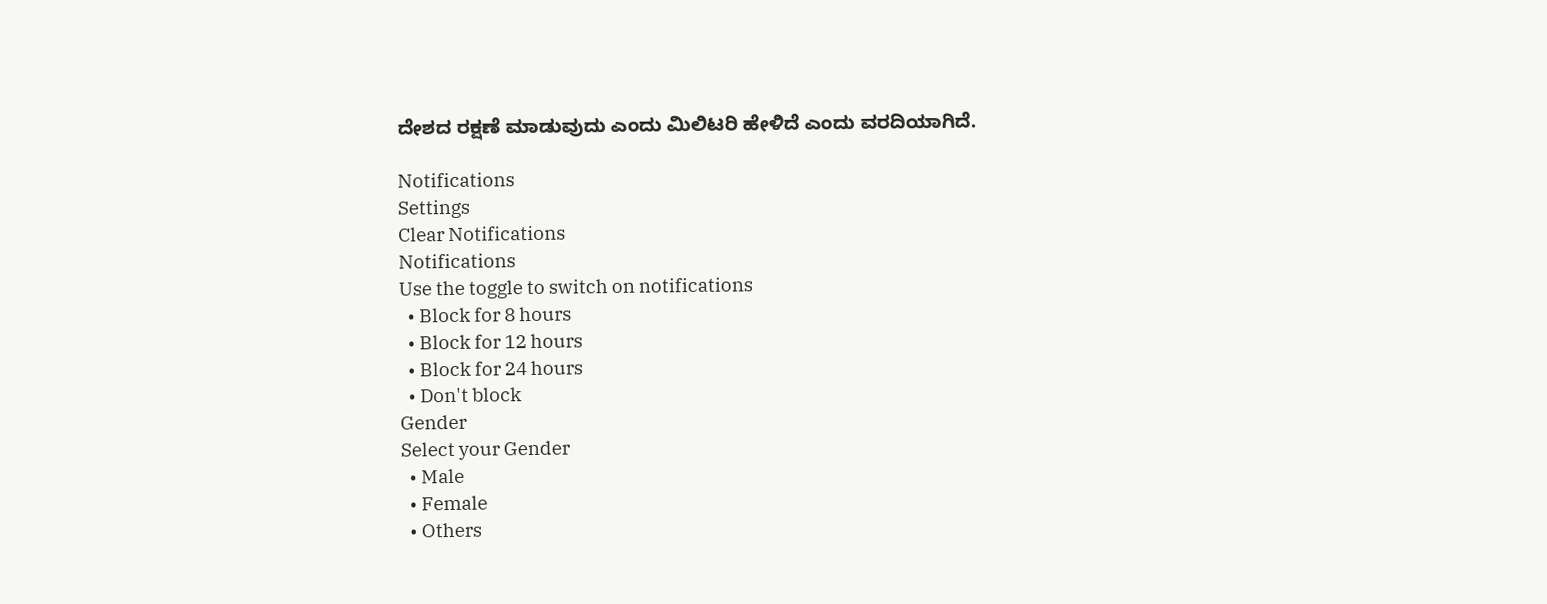ದೇಶದ ರಕ್ಷಣೆ ಮಾಡುವುದು ಎಂದು ಮಿಲಿಟರಿ ಹೇಳಿದೆ ಎಂದು ವರದಿಯಾಗಿದೆ.

Notifications
Settings
Clear Notifications
Notifications
Use the toggle to switch on notifications
  • Block for 8 hours
  • Block for 12 hours
  • Block for 24 hours
  • Don't block
Gender
Select your Gender
  • Male
  • Female
  • Others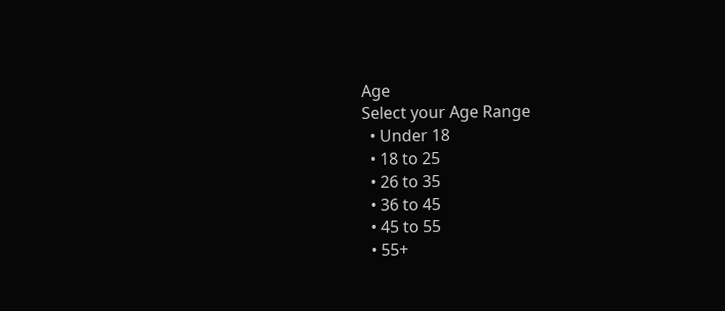Age
Select your Age Range
  • Under 18
  • 18 to 25
  • 26 to 35
  • 36 to 45
  • 45 to 55
  • 55+